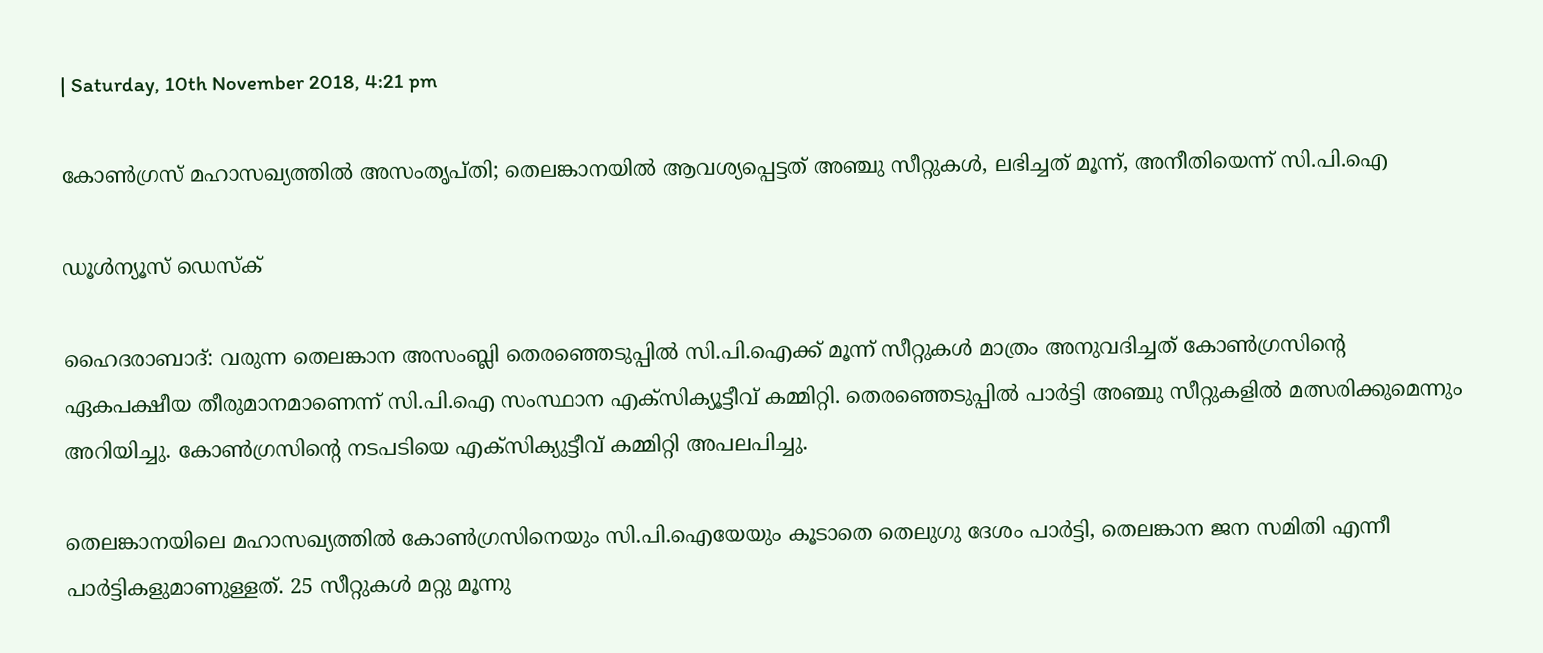| Saturday, 10th November 2018, 4:21 pm

കോണ്‍ഗ്രസ് മഹാസഖ്യത്തില്‍ അസംതൃപ്തി; തെലങ്കാനയില്‍ ആവശ്യപ്പെട്ടത് അഞ്ചു സീറ്റുകള്‍, ലഭിച്ചത് മൂന്ന്, അനീതിയെന്ന് സി.പി.ഐ

ഡൂള്‍ന്യൂസ് ഡെസ്‌ക്

ഹൈദരാബാദ്: വരുന്ന തെലങ്കാന അസംബ്ലി തെരഞ്ഞെടുപ്പില്‍ സി.പി.ഐക്ക് മൂന്ന് സീറ്റുകള്‍ മാത്രം അനുവദിച്ചത് കോണ്‍ഗ്രസിന്റെ ഏകപക്ഷീയ തീരുമാനമാണെന്ന് സി.പി.ഐ സംസ്ഥാന എക്‌സിക്യൂട്ടീവ് കമ്മിറ്റി. തെരഞ്ഞെടുപ്പില്‍ പാര്‍ട്ടി അഞ്ചു സീറ്റുകളില്‍ മത്സരിക്കുമെന്നും അറിയിച്ചു. കോണ്‍ഗ്രസിന്റെ നടപടിയെ എക്‌സിക്യുട്ടീവ് കമ്മിറ്റി അപലപിച്ചു.

തെലങ്കാനയിലെ മഹാസഖ്യത്തില്‍ കോണ്‍ഗ്രസിനെയും സി.പി.ഐയേയും കൂടാതെ തെലുഗു ദേശം പാര്‍ട്ടി, തെലങ്കാന ജന സമിതി എന്നീ പാര്‍ട്ടികളുമാണുള്ളത്. 25 സീറ്റുകള്‍ മറ്റു മൂന്നു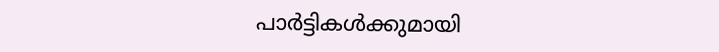പാര്‍ട്ടികള്‍ക്കുമായി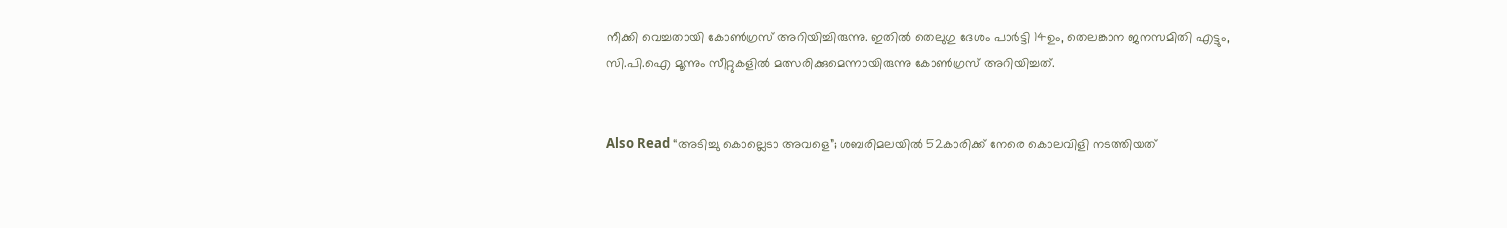നീക്കി വെച്ചതായി കോണ്‍ഗ്രസ് അറിയിച്ചിരുന്നു. ഇതില്‍ തെലുഗു ദേശം പാര്‍ട്ടി 14ഉം, തെലങ്കാന ജനസമിതി എട്ടും, സി.പി.ഐ മൂന്നും സീറ്റുകളില്‍ മത്സരിക്കുമെന്നായിരുന്നു കോണ്‍ഗ്രസ് അറിയിച്ചത്.


Also Read “അടിച്ചു കൊല്ലെടാ അവളെ”; ശബരിമലയില്‍ 52കാരിക്ക് നേരെ കൊലവിളി നടത്തിയത്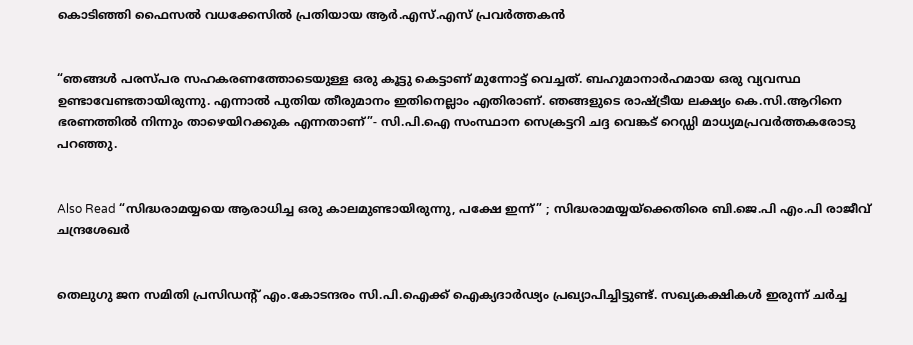കൊടിഞ്ഞി ഫൈസല്‍ വധക്കേസില്‍ പ്രതിയായ ആര്‍.എസ്.എസ് പ്രവര്‍ത്തകന്‍


“ഞങ്ങള്‍ പരസ്പര സഹകരണത്തോടെയുള്ള ഒരു കൂട്ടു കെട്ടാണ് മുന്നോട്ട് വെച്ചത്. ബഹുമാനാര്‍ഹമായ ഒരു വ്യവസ്ഥ ഉണ്ടാവേണ്ടതായിരുന്നു. എന്നാല്‍ പുതിയ തീരുമാനം ഇതിനെല്ലാം എതിരാണ്. ഞങ്ങളുടെ രാഷ്ട്രീയ ലക്ഷ്യം കെ.സി.ആറിനെ ഭരണത്തില്‍ നിന്നും താഴെയിറക്കുക എന്നതാണ്”- സി.പി.ഐ സംസ്ഥാന സെക്രട്ടറി ചദ്ദ വെങ്കട് റെഡ്ഡി മാധ്യമപ്രവര്‍ത്തകരോടു പറഞ്ഞു.


Also Read “സിദ്ധരാമയ്യയെ ആരാധിച്ച ഒരു കാലമുണ്ടായിരുന്നു, പക്ഷേ ഇന്ന്” ; സിദ്ധരാമയ്യയ്‌ക്കെതിരെ ബി.ജെ.പി എം.പി രാജീവ് ചന്ദ്രശേഖര്‍


തെലുഗു ജന സമിതി പ്രസിഡന്റ് എം.കോടന്ദരം സി.പി.ഐക്ക് ഐക്യദാര്‍ഢ്യം പ്രഖ്യാപിച്ചിട്ടുണ്ട്. സഖ്യകക്ഷികള്‍ ഇരുന്ന് ചര്‍ച്ച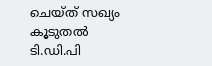ചെയ്ത് സഖ്യം കൂടുതല്‍ ടി.ഡി.പി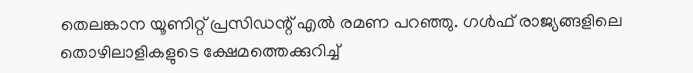തെലങ്കാന യൂണിറ്റ് പ്രസിഡന്റ് എല്‍ രമണ പറഞ്ഞു. ഗള്‍ഫ് രാജ്യങ്ങളിലെ തൊഴിലാളികളുടെ ക്ഷേമത്തെക്കുറിച്ച്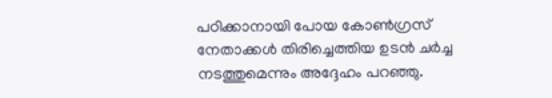പഠിക്കാനായി പോയ കോണ്‍ഗ്രസ് നേതാക്കള്‍ തിരിച്ചെത്തിയ ഉടന്‍ ചര്‍ച്ച നടത്തുമെന്നും അദ്ദേഹം പറഞ്ഞു.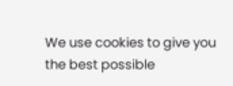We use cookies to give you the best possible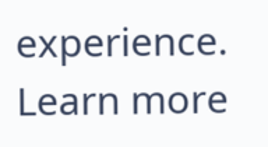experience. Learn more